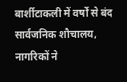बार्शीटाकली में वर्षों से बंद सार्वजनिक शौचालय, नागरिकों ने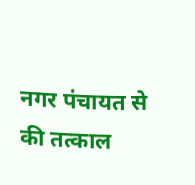नगर पंचायत से की तत्काल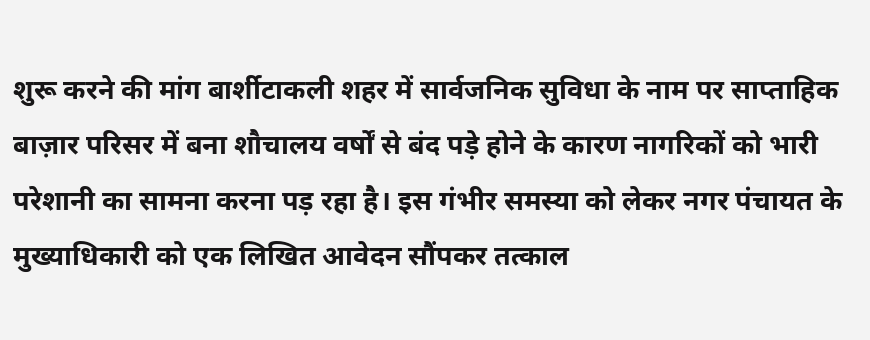शुरू करने की मांग बार्शीटाकली शहर में सार्वजनिक सुविधा के नाम पर साप्ताहिक बाज़ार परिसर में बना शौचालय वर्षों से बंद पड़े होने के कारण नागरिकों को भारी परेशानी का सामना करना पड़ रहा है। इस गंभीर समस्या को लेकर नगर पंचायत के मुख्याधिकारी को एक लिखित आवेदन सौंपकर तत्काल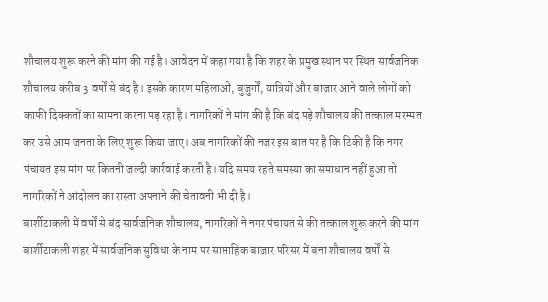शौचालय शुरू करने की मांग की गई है। आवेदन में कहा गया है कि शहर के प्रमुख स्थान पर स्थित सार्वजनिक शौचालय करीब 3 वर्षों से बंद है। इसके कारण महिलाओं, बुजुर्गों, यात्रियों और बाजार आने वाले लोगों को काफी दिक्कतों का सामना करना पड़ रहा है। नागरिकों ने मांग की है कि बंद पड़े शौचालय की तत्काल मरम्मत कर उसे आम जनता के लिए शुरू किया जाए। अब नागरिकों की नजर इस बात पर है कि टिकी है कि नगर पंचायत इस मांग पर कितनी जल्दी कार्रवाई करती है। यदि समय रहते समस्या का समाधान नहीं हुआ तो नागरिकों ने आंदोलन का रास्ता अपनाने की चेतावनी भी दी है।
बार्शीटाकली में वर्षों से बंद सार्वजनिक शौचालय, नागरिकों ने नगर पंचायत से की तत्काल शुरू करने की मांग बार्शीटाकली शहर में सार्वजनिक सुविधा के नाम पर साप्ताहिक बाज़ार परिसर में बना शौचालय वर्षों से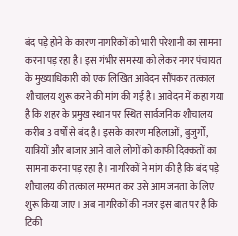बंद पड़े होने के कारण नागरिकों को भारी परेशानी का सामना करना पड़ रहा है। इस गंभीर समस्या को लेकर नगर पंचायत के मुख्याधिकारी को एक लिखित आवेदन सौंपकर तत्काल शौचालय शुरू करने की मांग की गई है। आवेदन में कहा गया है कि शहर के प्रमुख स्थान पर स्थित सार्वजनिक शौचालय करीब 3 वर्षों से बंद है। इसके कारण महिलाओं, बुजुर्गों, यात्रियों और बाजार आने वाले लोगों को काफी दिक्कतों का सामना करना पड़ रहा है। नागरिकों ने मांग की है कि बंद पड़े शौचालय की तत्काल मरम्मत कर उसे आम जनता के लिए शुरू किया जाए। अब नागरिकों की नजर इस बात पर है कि टिकी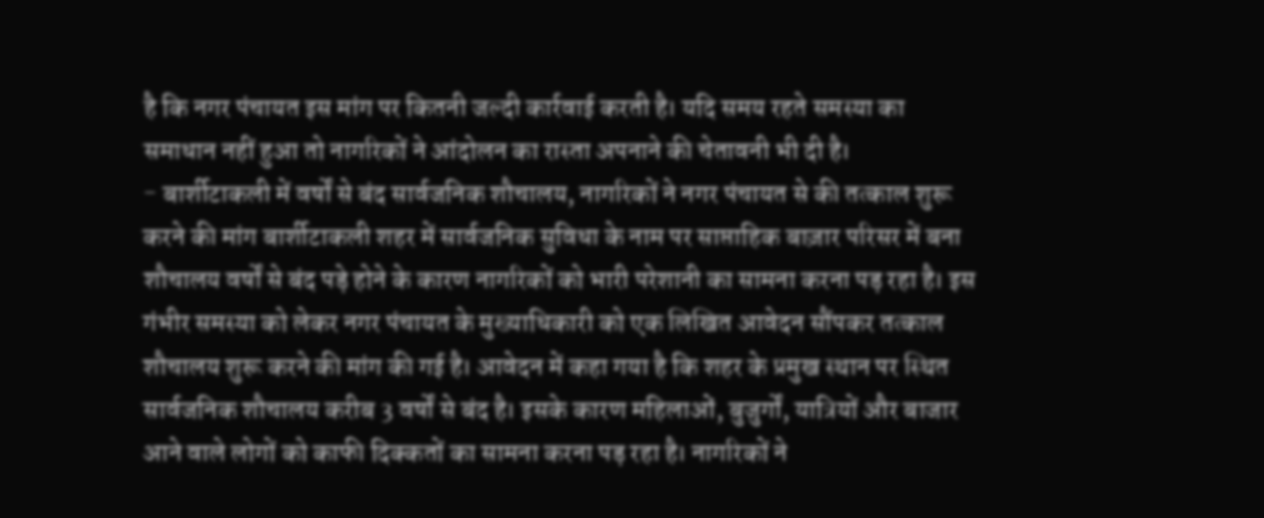है कि नगर पंचायत इस मांग पर कितनी जल्दी कार्रवाई करती है। यदि समय रहते समस्या का समाधान नहीं हुआ तो नागरिकों ने आंदोलन का रास्ता अपनाने की चेतावनी भी दी है।
- बार्शीटाकली में वर्षों से बंद सार्वजनिक शौचालय, नागरिकों ने नगर पंचायत से की तत्काल शुरू करने की मांग बार्शीटाकली शहर में सार्वजनिक सुविधा के नाम पर साप्ताहिक बाज़ार परिसर में बना शौचालय वर्षों से बंद पड़े होने के कारण नागरिकों को भारी परेशानी का सामना करना पड़ रहा है। इस गंभीर समस्या को लेकर नगर पंचायत के मुख्याधिकारी को एक लिखित आवेदन सौंपकर तत्काल शौचालय शुरू करने की मांग की गई है। आवेदन में कहा गया है कि शहर के प्रमुख स्थान पर स्थित सार्वजनिक शौचालय करीब 3 वर्षों से बंद है। इसके कारण महिलाओं, बुजुर्गों, यात्रियों और बाजार आने वाले लोगों को काफी दिक्कतों का सामना करना पड़ रहा है। नागरिकों ने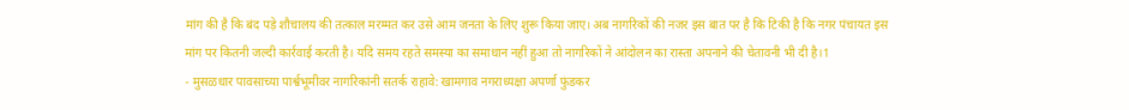मांग की है कि बंद पड़े शौचालय की तत्काल मरम्मत कर उसे आम जनता के लिए शुरू किया जाए। अब नागरिकों की नजर इस बात पर है कि टिकी है कि नगर पंचायत इस मांग पर कितनी जल्दी कार्रवाई करती है। यदि समय रहते समस्या का समाधान नहीं हुआ तो नागरिकों ने आंदोलन का रास्ता अपनाने की चेतावनी भी दी है।1
- मुसळधार पावसाच्या पार्श्वभूमीवर नागरिकांनी सतर्क राहावे: खामगाव नगराध्यक्षा अपर्णा फुंडकर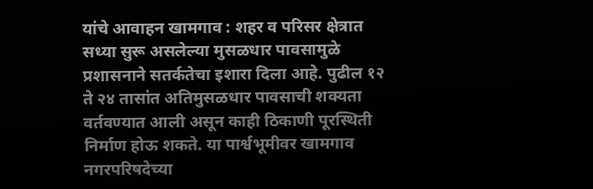यांचे आवाहन खामगाव : शहर व परिसर क्षेत्रात सध्या सुरू असलेल्या मुसळधार पावसामुळे प्रशासनाने सतर्कतेचा इशारा दिला आहे. पुढील १२ ते २४ तासांत अतिमुसळधार पावसाची शक्यता वर्तवण्यात आली असून काही ठिकाणी पूरस्थिती निर्माण होऊ शकते. या पार्श्वभूमीवर खामगाव नगरपरिषदेच्या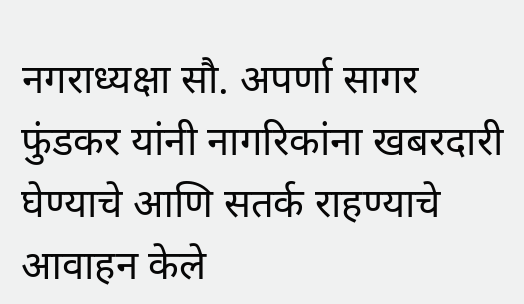नगराध्यक्षा सौ. अपर्णा सागर फुंडकर यांनी नागरिकांना खबरदारी घेण्याचे आणि सतर्क राहण्याचे आवाहन केले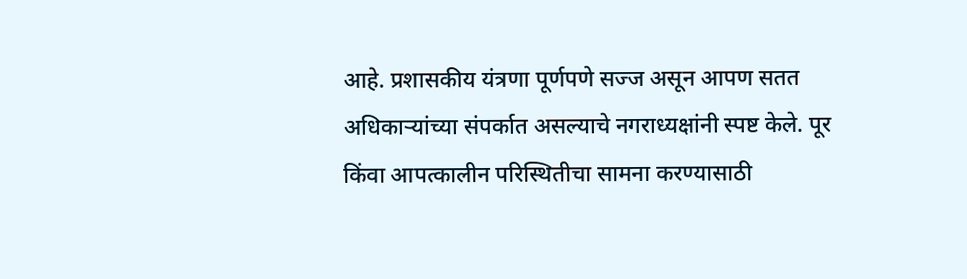आहे. प्रशासकीय यंत्रणा पूर्णपणे सज्ज असून आपण सतत अधिकाऱ्यांच्या संपर्कात असल्याचे नगराध्यक्षांनी स्पष्ट केले. पूर किंवा आपत्कालीन परिस्थितीचा सामना करण्यासाठी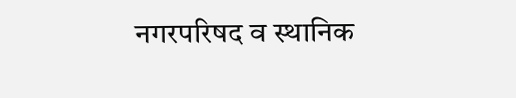नगरपरिषद व स्थानिक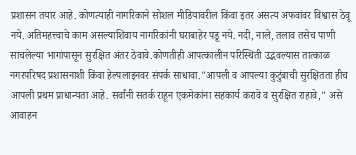प्रशासन तयार आहे. कोणत्याही नागरिकाने सोशल मीडियावरील किंवा इतर असत्य अफवांवर विश्वास ठेवू नये. अतिमहत्त्वाचे काम असल्याशिवाय नागरिकांनी घराबाहेर पडू नये. नदी, नाले, तलाव तसेच पाणी साचलेल्या भागांपासून सुरक्षित अंतर ठेवावे.कोणतीही आपत्कालीन परिस्थिती उद्भवल्यास तात्काळ नगरपरिषद प्रशासनाशी किंवा हेल्पलाइनवर संपर्क साधावा."आपली व आपल्या कुटुंबाची सुरक्षितता हीच आपली प्रथम प्राधान्यता आहे. सर्वांनी सतर्क राहून एकमेकांना सहकार्य करावे व सुरक्षित राहावे," असे आवाहन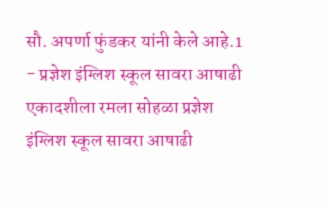सौ. अपर्णा फुंडकर यांनी केले आहे.1
- प्रज्ञेश इंग्लिश स्कूल सावरा आषाढी एकादशीला रमला सोहळा प्रज्ञेश इंग्लिश स्कूल सावरा आषाढी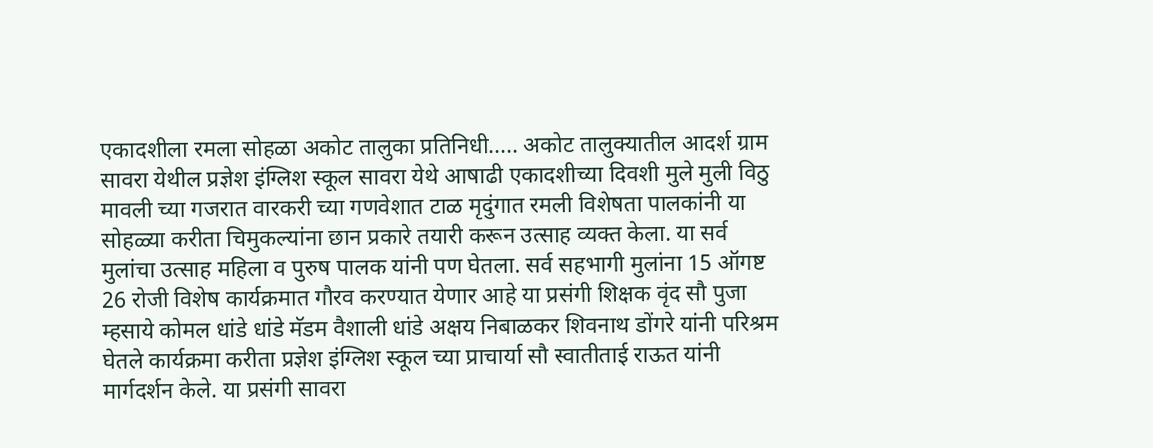एकादशीला रमला सोहळा अकोट तालुका प्रतिनिधी..... अकोट तालुक्यातील आदर्श ग्राम सावरा येथील प्रज्ञेश इंग्लिश स्कूल सावरा येथे आषाढी एकादशीच्या दिवशी मुले मुली विठु मावली च्या गजरात वारकरी च्या गणवेशात टाळ मृदुंगात रमली विशेषता पालकांनी या सोहळ्या करीता चिमुकल्यांना छान प्रकारे तयारी करून उत्साह व्यक्त केला. या सर्व मुलांचा उत्साह महिला व पुरुष पालक यांनी पण घेतला. सर्व सहभागी मुलांना 15 ऑगष्ट 26 रोजी विशेष कार्यक्रमात गौरव करण्यात येणार आहे या प्रसंगी शिक्षक वृंद सौ पुजा म्हसाये कोमल धांडे धांडे मॅडम वैशाली धांडे अक्षय निबाळकर शिवनाथ डोंगरे यांनी परिश्रम घेतले कार्यक्रमा करीता प्रज्ञेश इंग्लिश स्कूल च्या प्राचार्या सौ स्वातीताई राऊत यांनी मार्गदर्शन केले. या प्रसंगी सावरा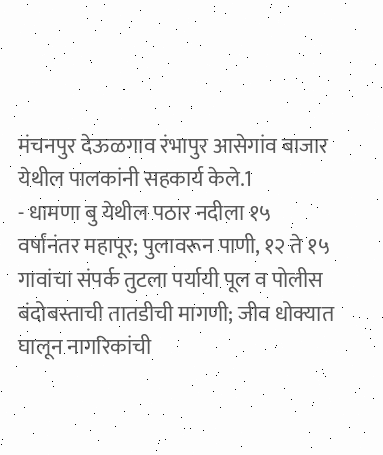मंचनपुर देऊळगाव रंभापुर आसेगांव बाजार येथील पालकांनी सहकार्य केले.1
- धामणा बु येथील पठार नदीला १५ वर्षांनंतर महापूर; पुलावरून पाणी, १२ ते १५ गावांचा संपर्क तुटला पर्यायी पूल व पोलीस बंदोबस्ताची तातडीची मागणी; जीव धोक्यात घालून नागरिकांची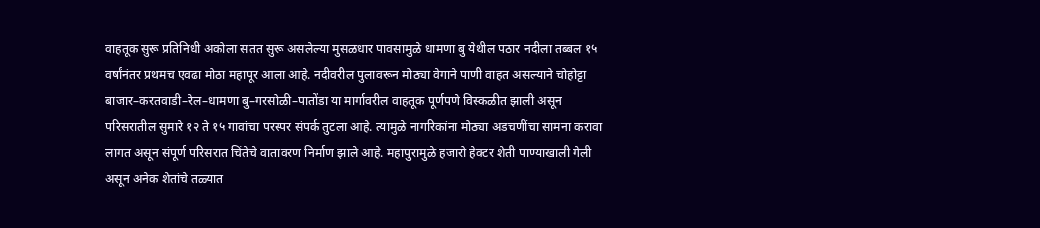वाहतूक सुरू प्रतिनिधी अकोला सतत सुरू असलेल्या मुसळधार पावसामुळे धामणा बु येथील पठार नदीला तब्बल १५ वर्षांनंतर प्रथमच एवढा मोठा महापूर आला आहे. नदीवरील पुलावरून मोठ्या वेगाने पाणी वाहत असल्याने चोहोट्टा बाजार–करतवाडी–रेल–धामणा बु–गरसोळी–पातोंडा या मार्गावरील वाहतूक पूर्णपणे विस्कळीत झाली असून परिसरातील सुमारे १२ ते १५ गावांचा परस्पर संपर्क तुटला आहे. त्यामुळे नागरिकांना मोठ्या अडचणींचा सामना करावा लागत असून संपूर्ण परिसरात चिंतेचे वातावरण निर्माण झाले आहे. महापुरामुळे हजारो हेक्टर शेती पाण्याखाली गेली असून अनेक शेतांचे तळ्यात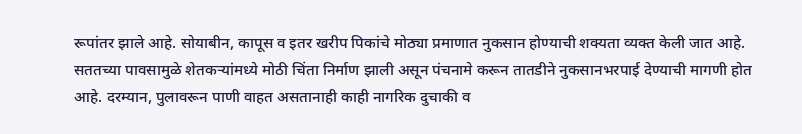रूपांतर झाले आहे. सोयाबीन, कापूस व इतर खरीप पिकांचे मोठ्या प्रमाणात नुकसान होण्याची शक्यता व्यक्त केली जात आहे. सततच्या पावसामुळे शेतकऱ्यांमध्ये मोठी चिंता निर्माण झाली असून पंचनामे करून तातडीने नुकसानभरपाई देण्याची मागणी होत आहे. दरम्यान, पुलावरून पाणी वाहत असतानाही काही नागरिक दुचाकी व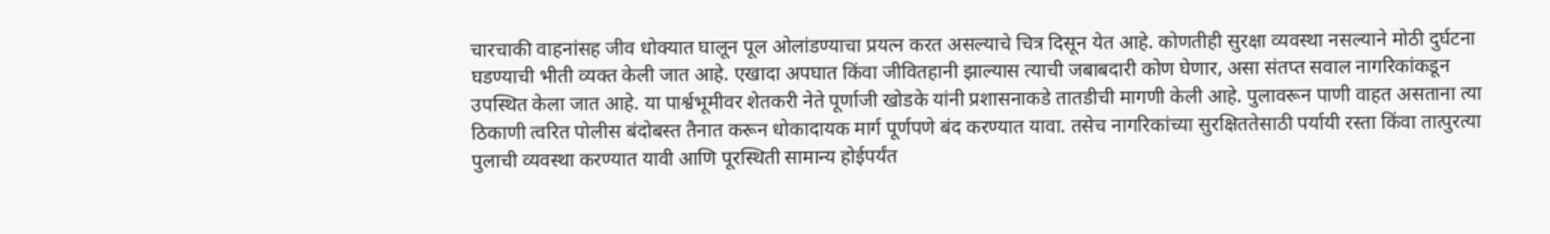चारचाकी वाहनांसह जीव धोक्यात घालून पूल ओलांडण्याचा प्रयत्न करत असल्याचे चित्र दिसून येत आहे. कोणतीही सुरक्षा व्यवस्था नसल्याने मोठी दुर्घटना घडण्याची भीती व्यक्त केली जात आहे. एखादा अपघात किंवा जीवितहानी झाल्यास त्याची जबाबदारी कोण घेणार, असा संतप्त सवाल नागरिकांकडून उपस्थित केला जात आहे. या पार्श्वभूमीवर शेतकरी नेते पूर्णाजी खोडके यांनी प्रशासनाकडे तातडीची मागणी केली आहे. पुलावरून पाणी वाहत असताना त्या ठिकाणी त्वरित पोलीस बंदोबस्त तैनात करून धोकादायक मार्ग पूर्णपणे बंद करण्यात यावा. तसेच नागरिकांच्या सुरक्षिततेसाठी पर्यायी रस्ता किंवा तात्पुरत्या पुलाची व्यवस्था करण्यात यावी आणि पूरस्थिती सामान्य होईपर्यंत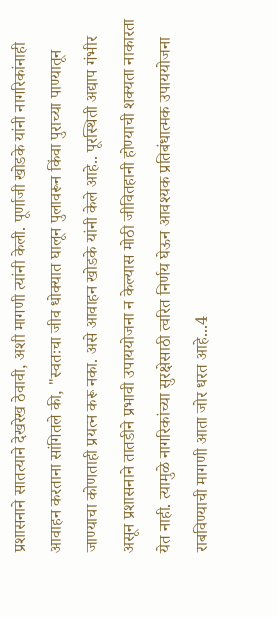प्रशासनाने सातत्याने देखरेख ठेवावी, अशी मागणी त्यांनी केली. पूर्णाजी खोडके यांनी नागरिकांनाही आवाहन करताना सांगितले की, "स्वतःचा जीव धोक्यात घालून पुलावरून किंवा पुराच्या पाण्यातून जाण्याचा कोणताही प्रयत्न करू नका. असे आवाहन खोडके यांनी केले आहे.. पूरस्थिती अद्याप गंभीर असून प्रशासनाने तातडीने प्रभावी उपाययोजना न केल्यास मोठी जीवितहानी होण्याची शक्यता नाकारता येत नाही. त्यामुळे नागरिकांच्या सुरक्षेसाठी त्वरित निर्णय घेऊन आवश्यक प्रतिबंधात्मक उपाययोजना राबविण्याची मागणी आता जोर धरत आहे...4